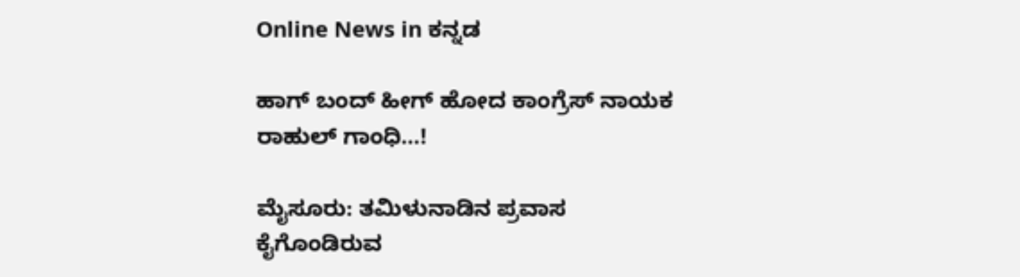Online News in ಕನ್ನಡ

ಹಾಗ್ ಬಂದ್ ಹೀಗ್ ಹೋದ ಕಾಂಗ್ರೆಸ್ ನಾಯಕ ರಾಹುಲ್ ಗಾಂಧಿ…!

ಮೈಸೂರು: ತಮಿಳುನಾಡಿನ ಪ್ರವಾಸ ಕೈಗೊಂಡಿರುವ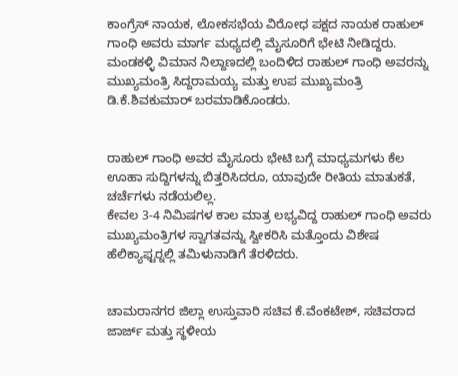ಕಾಂಗ್ರೆಸ್ ನಾಯಕ, ಲೋಕಸಭೆಯ ವಿರೋಧ ಪಕ್ಷದ ನಾಯಕ ರಾಹುಲ್ ಗಾಂಧಿ ಅವರು ಮಾರ್ಗ ಮಧ್ಯದಲ್ಲಿ ಮೈಸೂರಿಗೆ ಭೇಟಿ ನೀಡಿದ್ದರು. ಮಂಡಕಳ್ಳಿ ವಿಮಾನ ನಿಲ್ದಾಣದಲ್ಲಿ ಬಂದಿಳಿದ ರಾಹುಲ್ ಗಾಂಧಿ ಅವರನ್ನು ಮುಖ್ಯಮಂತ್ರಿ ಸಿದ್ದರಾಮಯ್ಯ ಮತ್ತು ಉಪ ಮುಖ್ಯಮಂತ್ರಿ ಡಿ.ಕೆ.ಶಿವಕುಮಾರ್ ಬರಮಾಡಿಕೊಂಡರು.


ರಾಹುಲ್ ಗಾಂಧಿ ಅವರ ಮೈಸೂರು ಭೇಟಿ ಬಗ್ಗೆ ಮಾಧ್ಯಮಗಳು ಕೆಲ ಊಹಾ ಸುದ್ದಿಗಳನ್ನು ಬಿತ್ತರಿಸಿದರೂ, ಯಾವುದೇ ರೀತಿಯ ಮಾತುಕತೆ, ಚರ್ಚೆಗಳು ನಡೆಯಲಿಲ್ಲ.
ಕೇವಲ 3-4 ನಿಮಿಷಗಳ ಕಾಲ ಮಾತ್ರ ಲಭ್ಯವಿದ್ದ ರಾಹುಲ್ ಗಾಂಧಿ ಅವರು ಮುಖ್ಯಮಂತ್ರಿಗಳ ಸ್ವಾಗತವನ್ನು ಸ್ವೀಕರಿಸಿ ಮತ್ತೊಂದು ವಿಶೇಷ ಹೆಲಿಕ್ಯಾಫ್ಟರ್‍ನಲ್ಲಿ ತಮಿಳುನಾಡಿಗೆ ತೆರಳಿದರು.


ಚಾಮರಾನಗರ ಜಿಲ್ಲಾ ಉಸ್ತುವಾರಿ ಸಚಿವ ಕೆ.ವೆಂಕಟೇಶ್, ಸಚಿವರಾದ ಜಾರ್ಜ್ ಮತ್ತು ಸ್ಥಳೀಯ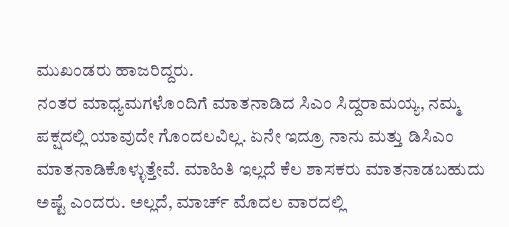ಮುಖಂಡರು ಹಾಜರಿದ್ದರು.
ನಂತರ ಮಾಧ್ಯಮಗಳೊಂದಿಗೆ ಮಾತನಾಡಿದ ಸಿಎಂ ಸಿದ್ದರಾಮಯ್ಯ, ನಮ್ಮ ಪಕ್ಷದಲ್ಲಿ ಯಾವುದೇ ಗೊಂದಲವಿಲ್ಲ. ಏನೇ ಇದ್ರೂ ನಾನು ಮತ್ತು ಡಿಸಿಎಂ ಮಾತನಾಡಿಕೊಳ್ಳುತ್ತೇವೆ. ಮಾಹಿತಿ ಇಲ್ಲದೆ ಕೆಲ ಶಾಸಕರು ಮಾತನಾಡಬಹುದು ಅಷ್ಟೆ ಎಂದರು. ಅಲ್ಲದೆ, ಮಾರ್ಚ್ ಮೊದಲ ವಾರದಲ್ಲಿ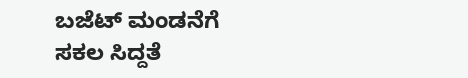ಬಜೆಟ್ ಮಂಡನೆಗೆ ಸಕಲ ಸಿದ್ದತೆ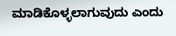ಮಾಡಿಕೊಳ್ಳಲಾಗುವುದು ಎಂದು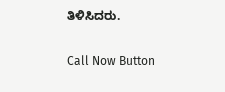ತಿಳಿಸಿದರು.

Call Now Button